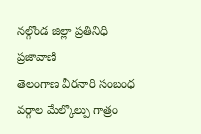నల్గొండ జిల్లా ప్రతినిధి ప్రజావాణి
తెలంగాణ వీరనారి సంబంధ వర్గాల మేల్కొల్పు గాత్రం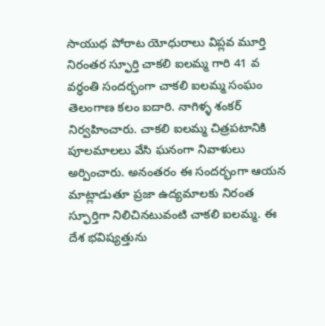సాయుధ పోరాట యోధురాలు విప్లవ మూర్తి నిరంతర స్ఫూర్తి చాకలి ఐలమ్మ గారి 41 వ వర్ధంతి సందర్భంగా చాకలి ఐలమ్మ సంఘం తెలంగాణ కలం ఐదారి. నాగిళ్ళ శంకర్ నిర్వహించారు. చాకలి ఐలమ్మ చిత్రపటానికి పూలమాలలు వేసి ఘనంగా నివాళులు అర్పించారు. అనంతరం ఈ సందర్భంగా ఆయన మాట్లాడుతూ ప్రజా ఉద్యమాలకు నిరంత స్ఫూర్తిగా నిలిచినటువంటి చాకలి ఐలమ్మ. ఈ దేశ భవిష్యత్తును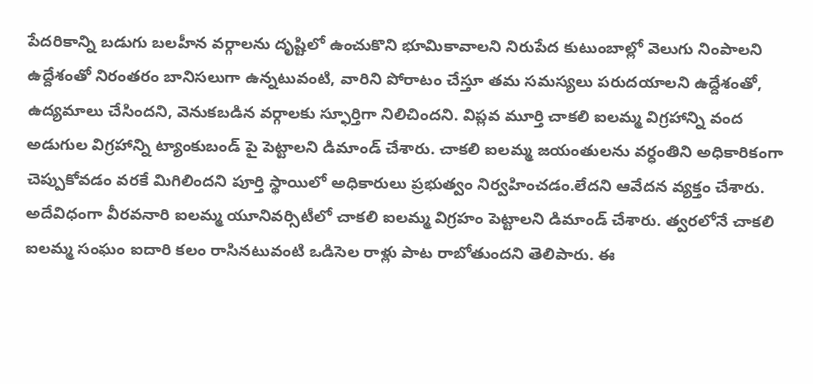పేదరికాన్ని బడుగు బలహీన వర్గాలను దృష్టిలో ఉంచుకొని భూమికావాలని నిరుపేద కుటుంబాల్లో వెలుగు నింపాలని ఉద్దేశంతో నిరంతరం బానిసలుగా ఉన్నటువంటి, వారిని పోరాటం చేస్తూ తమ సమస్యలు పరుదయాలని ఉద్దేశంతో, ఉద్యమాలు చేసిందని, వెనుకబడిన వర్గాలకు స్ఫూర్తిగా నిలిచిందని. విప్లవ మూర్తి చాకలి ఐలమ్మ విగ్రహాన్ని వంద అడుగుల విగ్రహాన్ని ట్యాంకుబండ్ పై పెట్టాలని డిమాండ్ చేశారు. చాకలి ఐలమ్మ జయంతులను వర్ధంతిని అధికారికంగా చెప్పుకోవడం వరకే మిగిలిందని పూర్తి స్థాయిలో అధికారులు ప్రభుత్వం నిర్వహించడం.లేదని ఆవేదన వ్యక్తం చేశారు. అదేవిధంగా వీరవనారి ఐలమ్మ యూనివర్సిటీలో చాకలి ఐలమ్మ విగ్రహం పెట్టాలని డిమాండ్ చేశారు. త్వరలోనే చాకలి ఐలమ్మ సంఘం ఐదారి కలం రాసినటువంటి ఒడిసెల రాళ్లు పాట రాబోతుందని తెలిపారు. ఈ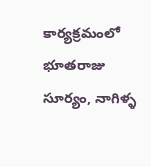కార్యక్రమంలో భూతరాజు సూర్యం, నాగిళ్ళ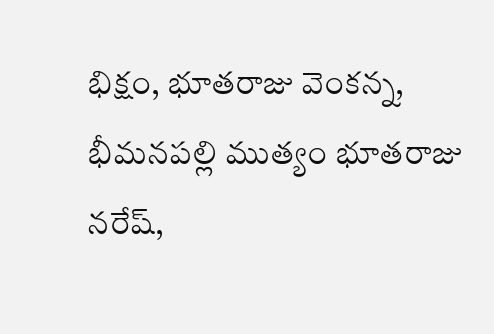భిక్షం, భూతరాజు వెంకన్న, భీమనపల్లి ముత్యం భూతరాజు నరేష్,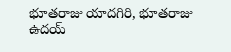భూతరాజు యాదగిరి, భూతరాజు ఉదయ్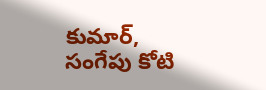కుమార్, సంగేపు కోటి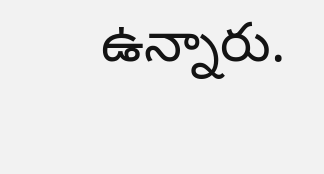ఉన్నారు.